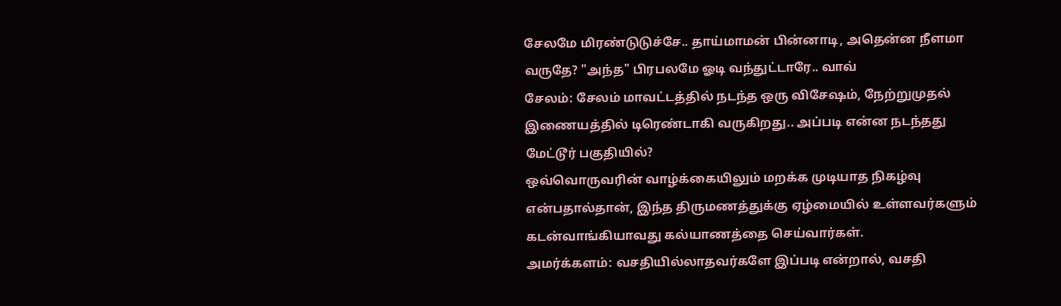சேலமே மிரண்டுடுச்சே.. தாய்மாமன் பின்னாடி, அதென்ன நீளமா வருதே? "அந்த" பிரபலமே ஓடி வந்துட்டாரே.. வாவ்
சேலம்: சேலம் மாவட்டத்தில் நடந்த ஒரு விசேஷம், நேற்றுமுதல் இணையத்தில் டிரெண்டாகி வருகிறது.. அப்படி என்ன நடந்தது மேட்டூர் பகுதியில்?
ஒவ்வொருவரின் வாழ்க்கையிலும் மறக்க முடியாத நிகழ்வு என்பதால்தான், இந்த திருமணத்துக்கு ஏழ்மையில் உள்ளவர்களும் கடன்வாங்கியாவது கல்யாணத்தை செய்வார்கள்.
அமர்க்களம்: வசதியில்லாதவர்களே இப்படி என்றால், வசதி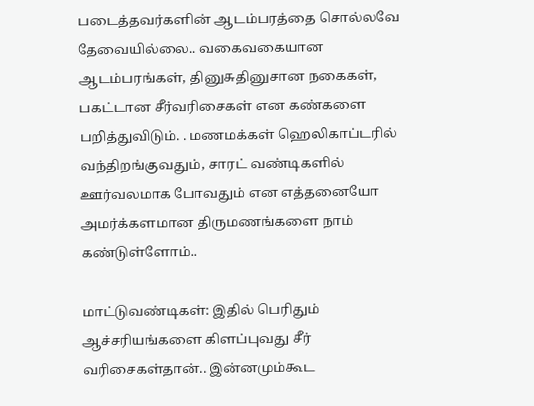படைத்தவர்களின் ஆடம்பரத்தை சொல்லவே தேவையில்லை.. வகைவகையான ஆடம்பரங்கள், தினுசுதினுசான நகைகள், பகட்டான சீர்வரிசைகள் என கண்களை பறித்துவிடும். . மணமக்கள் ஹெலிகாப்டரில் வந்திறங்குவதும், சாரட் வண்டிகளில் ஊர்வலமாக போவதும் என எத்தனையோ அமர்க்களமான திருமணங்களை நாம் கண்டுள்ளோம்..

மாட்டுவண்டிகள்: இதில் பெரிதும் ஆச்சரியங்களை கிளப்புவது சீர் வரிசைகள்தான்.. இன்னமும்கூட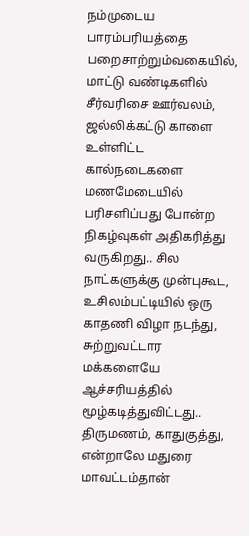நம்முடைய பாரம்பரியத்தை பறைசாற்றும்வகையில், மாட்டு வண்டிகளில் சீர்வரிசை ஊர்வலம், ஜல்லிக்கட்டு காளை உள்ளிட்ட கால்நடைகளை மணமேடையில் பரிசளிப்பது போன்ற நிகழ்வுகள் அதிகரித்து வருகிறது.. சில நாட்களுக்கு முன்புகூட, உசிலம்பட்டியில் ஒரு காதணி விழா நடந்து, சுற்றுவட்டார மக்களையே ஆச்சரியத்தில் மூழ்கடித்துவிட்டது..
திருமணம், காதுகுத்து, என்றாலே மதுரை மாவட்டம்தான்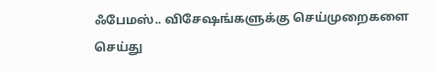ஃபேமஸ்.. விசேஷங்களுக்கு செய்முறைகளை செய்து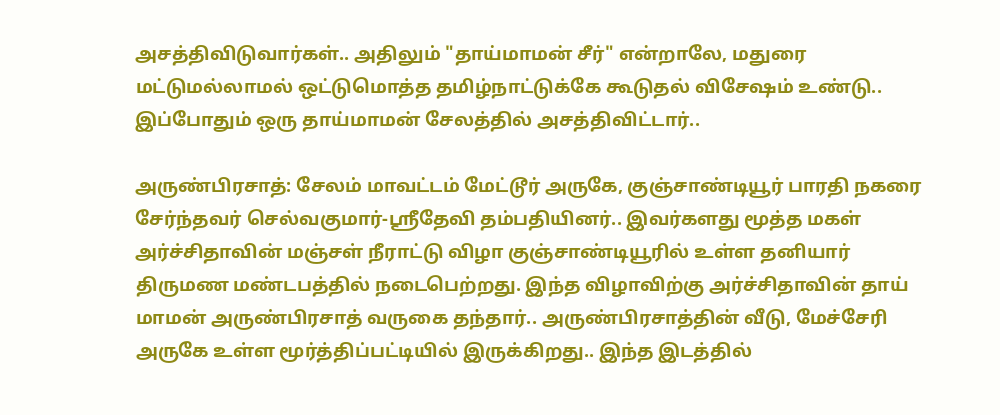அசத்திவிடுவார்கள்.. அதிலும் "தாய்மாமன் சீர்" என்றாலே, மதுரை மட்டுமல்லாமல் ஒட்டுமொத்த தமிழ்நாட்டுக்கே கூடுதல் விசேஷம் உண்டு.. இப்போதும் ஒரு தாய்மாமன் சேலத்தில் அசத்திவிட்டார்..

அருண்பிரசாத்: சேலம் மாவட்டம் மேட்டூர் அருகே, குஞ்சாண்டியூர் பாரதி நகரை சேர்ந்தவர் செல்வகுமார்-ஸ்ரீதேவி தம்பதியினர்.. இவர்களது மூத்த மகள் அர்ச்சிதாவின் மஞ்சள் நீராட்டு விழா குஞ்சாண்டியூரில் உள்ள தனியார் திருமண மண்டபத்தில் நடைபெற்றது. இந்த விழாவிற்கு அர்ச்சிதாவின் தாய் மாமன் அருண்பிரசாத் வருகை தந்தார்.. அருண்பிரசாத்தின் வீடு, மேச்சேரி அருகே உள்ள மூர்த்திப்பட்டியில் இருக்கிறது.. இந்த இடத்தில்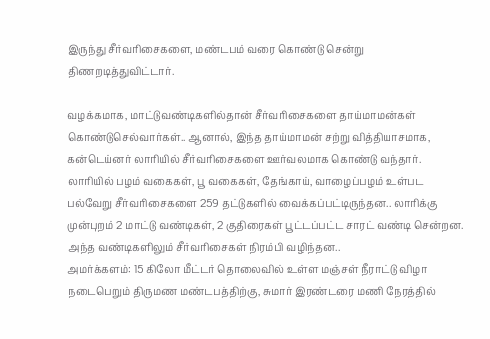இருந்து சீர்வரிசைகளை, மண்டபம் வரை கொண்டு சென்று திணறடித்துவிட்டார்.

வழக்கமாக, மாட்டுவண்டிகளில்தான் சீர்வரிசைகளை தாய்மாமன்கள் கொண்டுசெல்வார்கள்.. ஆனால், இந்த தாய்மாமன் சற்று வித்தியாசமாக, கன்டெய்னர் லாரியில் சீர்வரிசைகளை ஊர்வலமாக கொண்டு வந்தார். லாரியில் பழம் வகைகள், பூ வகைகள், தேங்காய், வாழைப்பழம் உள்பட பல்வேறு சீர்வரிசைகளை 259 தட்டுகளில் வைக்கப்பட்டிருந்தன.. லாரிக்கு முன்புறம் 2 மாட்டு வண்டிகள், 2 குதிரைகள் பூட்டப்பட்ட சாரட் வண்டி சென்றன. அந்த வண்டிகளிலும் சீர்வரிசைகள் நிரம்பி வழிந்தன..
அமர்க்களம்: 15 கிலோ மீட்டர் தொலைவில் உள்ள மஞ்சள் நீராட்டு விழா நடைபெறும் திருமண மண்டபத்திற்கு, சுமார் இரண்டரை மணி நேரத்தில்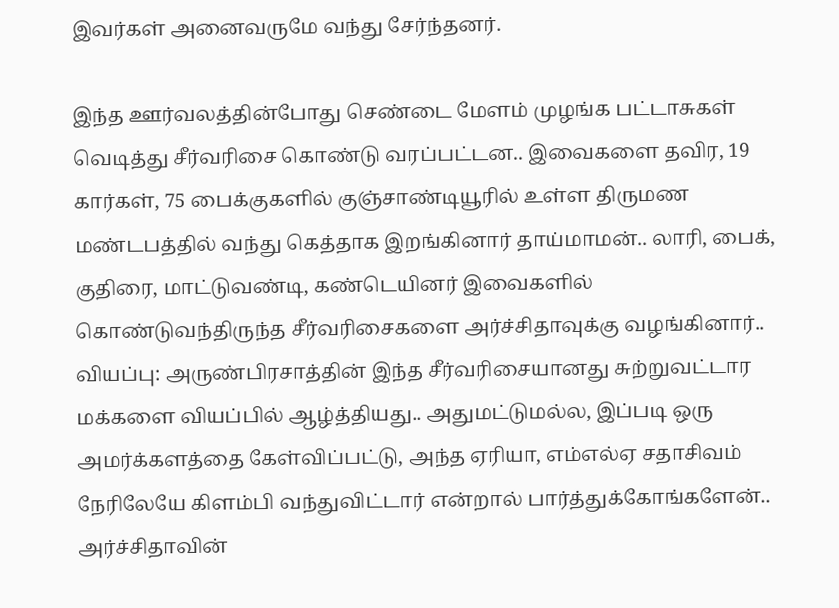இவர்கள் அனைவருமே வந்து சேர்ந்தனர்.

இந்த ஊர்வலத்தின்போது செண்டை மேளம் முழங்க பட்டாசுகள் வெடித்து சீர்வரிசை கொண்டு வரப்பட்டன.. இவைகளை தவிர, 19 கார்கள், 75 பைக்குகளில் குஞ்சாண்டியூரில் உள்ள திருமண மண்டபத்தில் வந்து கெத்தாக இறங்கினார் தாய்மாமன்.. லாரி, பைக், குதிரை, மாட்டுவண்டி, கண்டெயினர் இவைகளில் கொண்டுவந்திருந்த சீர்வரிசைகளை அர்ச்சிதாவுக்கு வழங்கினார்..
வியப்பு: அருண்பிரசாத்தின் இந்த சீர்வரிசையானது சுற்றுவட்டார மக்களை வியப்பில் ஆழ்த்தியது.. அதுமட்டுமல்ல, இப்படி ஒரு அமர்க்களத்தை கேள்விப்பட்டு, அந்த ஏரியா, எம்எல்ஏ சதாசிவம் நேரிலேயே கிளம்பி வந்துவிட்டார் என்றால் பார்த்துக்கோங்களேன்.. அர்ச்சிதாவின்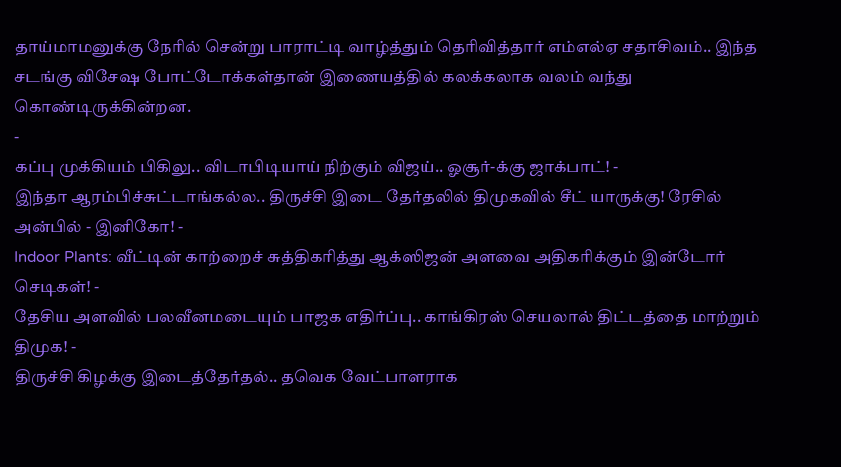தாய்மாமனுக்கு நேரில் சென்று பாராட்டி வாழ்த்தும் தெரிவித்தார் எம்எல்ஏ சதாசிவம்.. இந்த சடங்கு விசேஷ போட்டோக்கள்தான் இணையத்தில் கலக்கலாக வலம் வந்து கொண்டிருக்கின்றன.
-
கப்பு முக்கியம் பிகிலு.. விடாபிடியாய் நிற்கும் விஜய்.. ஓசூர்-க்கு ஜாக்பாட்! -
இந்தா ஆரம்பிச்சுட்டாங்கல்ல.. திருச்சி இடை தேர்தலில் திமுகவில் சீட் யாருக்கு! ரேசில் அன்பில் - இனிகோ! -
Indoor Plants: வீட்டின் காற்றைச் சுத்திகரித்து ஆக்ஸிஜன் அளவை அதிகரிக்கும் இன்டோர் செடிகள்! -
தேசிய அளவில் பலவீனமடையும் பாஜக எதிர்ப்பு.. காங்கிரஸ் செயலால் திட்டத்தை மாற்றும் திமுக! -
திருச்சி கிழக்கு இடைத்தேர்தல்.. தவெக வேட்பாளராக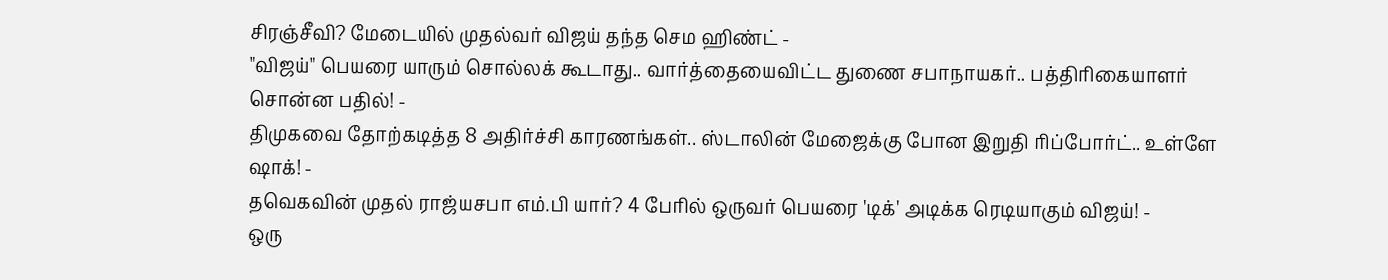சிரஞ்சீவி? மேடையில் முதல்வர் விஜய் தந்த செம ஹிண்ட் -
"விஜய்" பெயரை யாரும் சொல்லக் கூடாது.. வார்த்தையைவிட்ட துணை சபாநாயகர்.. பத்திரிகையாளர் சொன்ன பதில்! -
திமுகவை தோற்கடித்த 8 அதிர்ச்சி காரணங்கள்.. ஸ்டாலின் மேஜைக்கு போன இறுதி ரிப்போர்ட்.. உள்ளே ஷாக்! -
தவெகவின் முதல் ராஜ்யசபா எம்.பி யார்? 4 பேரில் ஒருவர் பெயரை 'டிக்' அடிக்க ரெடியாகும் விஜய்! -
ஒரு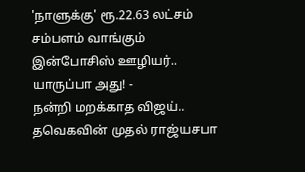'நாளுக்கு' ரூ.22.63 லட்சம் சம்பளம் வாங்கும் இன்போசிஸ் ஊழியர்.. யாருப்பா அது! -
நன்றி மறக்காத விஜய்.. தவெகவின் முதல் ராஜ்யசபா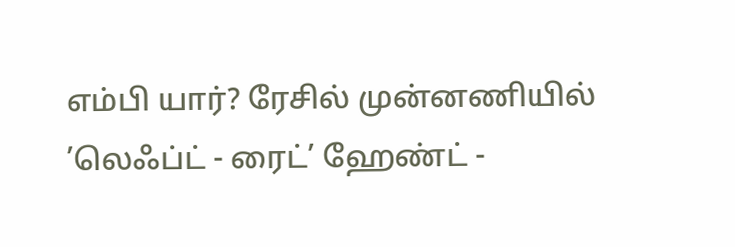எம்பி யார்? ரேசில் முன்னணியில் ’லெஃப்ட் - ரைட்’ ஹேண்ட் -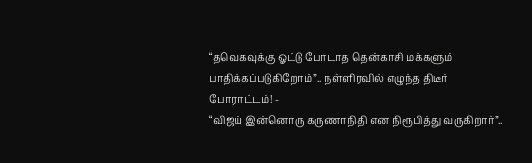“தவெகவுக்கு ஓட்டு போடாத தென்காசி மக்களும் பாதிக்கப்படுகிறோம்”.. நள்ளிரவில் எழுந்த திடீர் போராட்டம்! -
“விஜய் இன்னொரு கருணாநிதி என நிரூபித்து வருகிறார்”..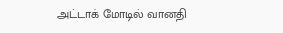அட்டாக் மோடில் வானதி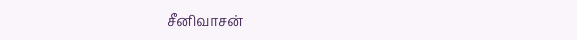சீனிவாசன்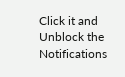Click it and Unblock the Notifications